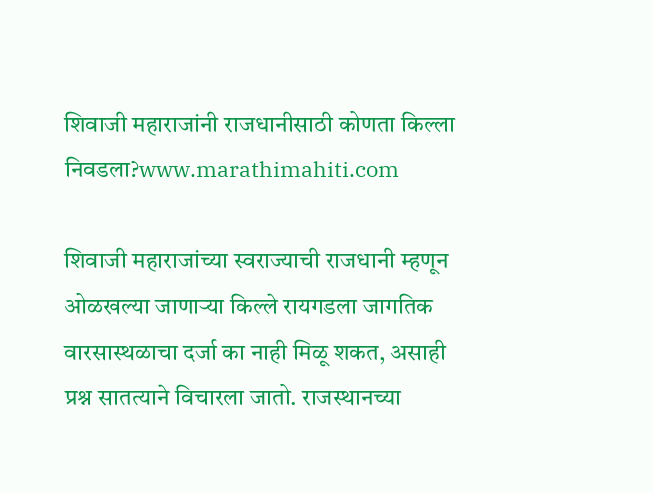शिवाजी महाराजांनी राजधानीसाठी कोणता किल्ला निवडला?www.marathimahiti.com

शिवाजी महाराजांच्या स्वराज्याची राजधानी म्हणून ओळखल्या जाणाऱ्या किल्ले रायगडला जागतिक वारसास्थळाचा दर्जा का नाही मिळू शकत, असाही प्रश्न सातत्याने विचारला जातो. राजस्थानच्या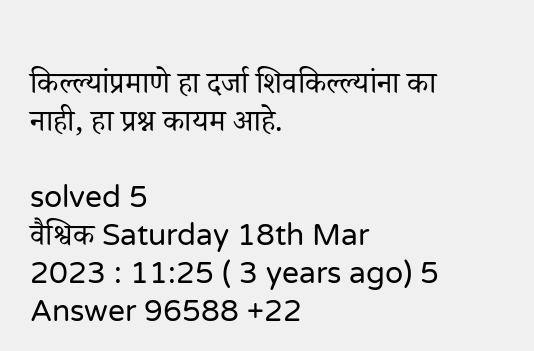किल्ल्यांप्रमाणे हा दर्जा शिवकिल्ल्यांना का नाही, हा प्रश्न कायम आहे.

solved 5
वैश्विक Saturday 18th Mar 2023 : 11:25 ( 3 years ago) 5 Answer 96588 +22